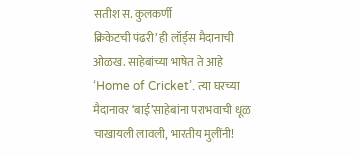सतीश स. कुलकर्णी
क्रिकेटची पंढरी’ ही लॉर्ड्स मैदानाची ओळख. साहेबांच्या भाषेत ते आहे ‘Home of Cricket’. त्या घरच्या मैदानावर ‘बाई’साहेबांना पराभवाची धूळ चाखायली लावली, भारतीय मुलींनी!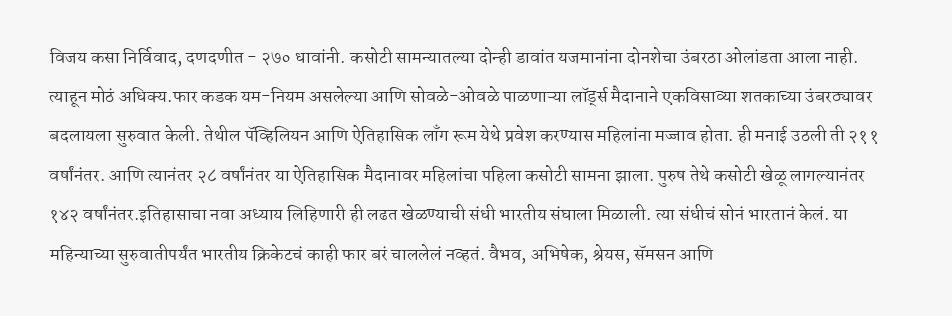विजय कसा निर्विवाद, दणदणीत - २७० धावांनी. कसोटी सामन्यातल्या दोन्ही डावांत यजमानांना दोनशेचा उंबरठा ओलांडता आला नाही. त्याहून मोठं अधिक्य.फार कडक यम-नियम असलेल्या आणि सोवळे-ओवळे पाळणाऱ्या लॉर्ड्स मैदानाने एकविसाव्या शतकाच्या उंबरठ्यावर बदलायला सुरुवात केली. तेथील पॅव्हिलियन आणि ऐतिहासिक लाँग रूम येथे प्रवेश करण्यास महिलांना मज्जाव होता. ही मनाई उठली ती २११ वर्षांनंतर. आणि त्यानंतर २८ वर्षांनंतर या ऐतिहासिक मैदानावर महिलांचा पहिला कसोटी सामना झाला. पुरुष तेथे कसोटी खेळू लागल्यानंतर १४२ वर्षांनंतर.इतिहासाचा नवा अध्याय लिहिणारी ही लढत खेळण्याची संधी भारतीय संघाला मिळाली. त्या संधीचं सोनं भारतानं केलं. या महिन्याच्या सुरुवातीपर्यंत भारतीय क्रिकेटचं काही फार बरं चाललेलं नव्हतं. वैभव, अभिषेक, श्रेयस, सॅमसन आणि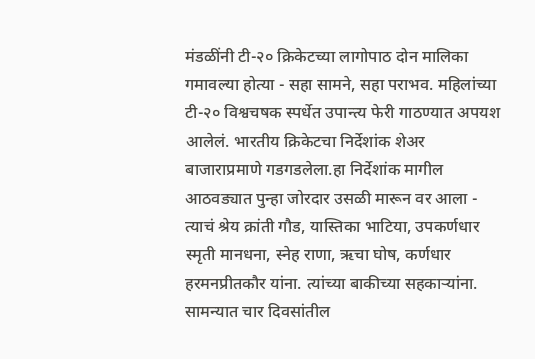मंडळींनी टी-२० क्रिकेटच्या लागोपाठ दोन मालिका गमावल्या होत्या - सहा सामने, सहा पराभव. महिलांच्या टी-२० विश्वचषक स्पर्धेत उपान्त्य फेरी गाठण्यात अपयश आलेलं. भारतीय क्रिकेटचा निर्देशांक शेअर बाजाराप्रमाणे गडगडलेला.हा निर्देशांक मागील आठवड्यात पुन्हा जोरदार उसळी मारून वर आला - त्याचं श्रेय क्रांती गौड, यास्तिका भाटिया, उपकर्णधार स्मृती मानधना, स्नेह राणा, ऋचा घोष, कर्णधार हरमनप्रीतकौर यांना. त्यांच्या बाकीच्या सहकाऱ्यांना. सामन्यात चार दिवसांतील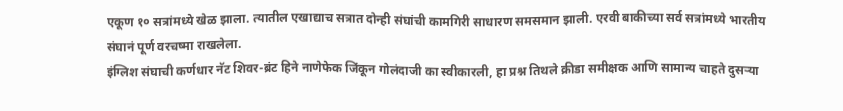एकूण १० सत्रांमध्ये खेळ झाला. त्यातील एखाद्याच सत्रात दोन्ही संघांची कामगिरी साधारण समसमान झाली. एरवी बाकीच्या सर्व सत्रांमध्ये भारतीय संघानं पूर्ण वरचष्मा राखलेला.
इंग्लिश संघाची कर्णधार नॅट शिवर-ब्रंट हिने नाणेफेक जिंकून गोलंदाजी का स्वीकारली, हा प्रश्न तिथले क्रीडा समीक्षक आणि सामान्य चाहते दुसऱ्या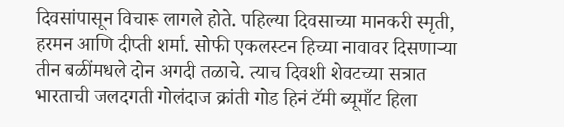दिवसांपासून विचारू लागले होते. पहिल्या दिवसाच्या मानकरी स्मृती, हरमन आणि दीप्ती शर्मा. सोफी एकलस्टन हिच्या नावावर दिसणाऱ्या तीन बळींमधले दोन अगदी तळाचे. त्याच दिवशी शेवटच्या सत्रात भारताची जलदगती गोलंदाज क्रांती गोड हिनं टॅमी ब्यूमाँट हिला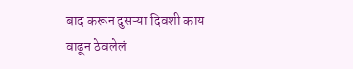बाद करून दुसऱ्या दिवशी काय वाढून ठेवलेलं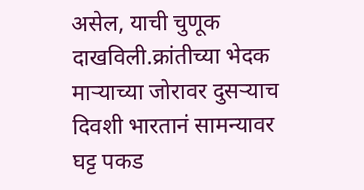असेल, याची चुणूक दाखविली.क्रांतीच्या भेदक माऱ्याच्या जोरावर दुसऱ्याच दिवशी भारतानं सामन्यावर घट्ट पकड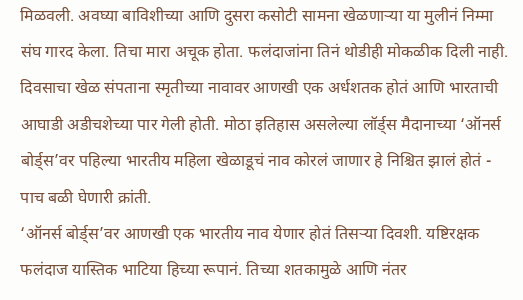मिळवली. अवघ्या बाविशीच्या आणि दुसरा कसोटी सामना खेळणाऱ्या या मुलीनं निम्मा संघ गारद केला. तिचा मारा अचूक होता. फलंदाजांना तिनं थोडीही मोकळीक दिली नाही. दिवसाचा खेळ संपताना स्मृतीच्या नावावर आणखी एक अर्धशतक होतं आणि भारताची आघाडी अडीचशेच्या पार गेली होती. मोठा इतिहास असलेल्या लॉर्ड्स मैदानाच्या ‘ऑनर्स बोर्ड्स’वर पहिल्या भारतीय महिला खेळाडूचं नाव कोरलं जाणार हे निश्चित झालं होतं - पाच बळी घेणारी क्रांती.
‘ऑनर्स बोर्ड्स’वर आणखी एक भारतीय नाव येणार होतं तिसऱ्या दिवशी. यष्टिरक्षक फलंदाज यास्तिक भाटिया हिच्या रूपानं. तिच्या शतकामुळे आणि नंतर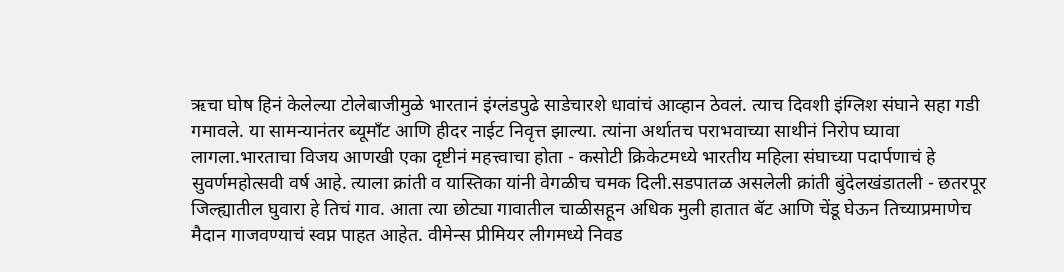ऋचा घोष हिनं केलेल्या टोलेबाजीमुळे भारतानं इंग्लंडपुढे साडेचारशे धावांचं आव्हान ठेवलं. त्याच दिवशी इंग्लिश संघाने सहा गडी गमावले. या सामन्यानंतर ब्यूमाँट आणि हीदर नाईट निवृत्त झाल्या. त्यांना अर्थातच पराभवाच्या साथीनं निरोप घ्यावा लागला.भारताचा विजय आणखी एका दृष्टीनं महत्त्वाचा होता - कसोटी क्रिकेटमध्ये भारतीय महिला संघाच्या पदार्पणाचं हे सुवर्णमहोत्सवी वर्ष आहे. त्याला क्रांती व यास्तिका यांनी वेगळीच चमक दिली.सडपातळ असलेली क्रांती बुंदेलखंडातली - छतरपूर जिल्ह्यातील घुवारा हे तिचं गाव. आता त्या छोट्या गावातील चाळीसहून अधिक मुली हातात बॅट आणि चेंडू घेऊन तिच्याप्रमाणेच मैदान गाजवण्याचं स्वप्न पाहत आहेत. वीमेन्स प्रीमियर लीगमध्ये निवड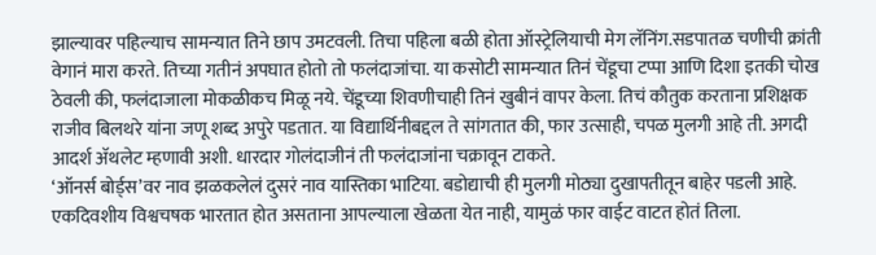झाल्यावर पहिल्याच सामन्यात तिने छाप उमटवली. तिचा पहिला बळी होता ऑस्ट्रेलियाची मेग लॅनिंग.सडपातळ चणीची क्रांती वेगानं मारा करते. तिच्या गतीनं अपघात होतो तो फलंदाजांचा. या कसोटी सामन्यात तिनं चेंडूचा टप्पा आणि दिशा इतकी चोख ठेवली की, फलंदाजाला मोकळीकच मिळू नये. चेंडूच्या शिवणीचाही तिनं खुबीनं वापर केला. तिचं कौतुक करताना प्रशिक्षक राजीव बिलथरे यांना जणू शब्द अपुरे पडतात. या विद्यार्थिनीबद्दल ते सांगतात की, फार उत्साही, चपळ मुलगी आहे ती. अगदी आदर्श ॲथलेट म्हणावी अशी. धारदार गोलंदाजीनं ती फलंदाजांना चक्रावून टाकते.
‘ऑनर्स बोर्ड्स’वर नाव झळकलेलं दुसरं नाव यास्तिका भाटिया. बडोद्याची ही मुलगी मोठ्या दुखापतीतून बाहेर पडली आहे. एकदिवशीय विश्वचषक भारतात होत असताना आपल्याला खेळता येत नाही, यामुळं फार वाईट वाटत होतं तिला.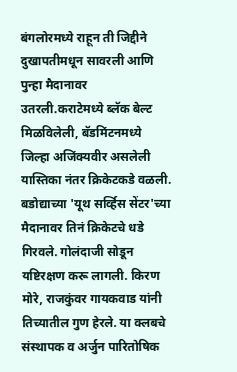बंगलोरमध्ये राहून ती जिद्दीने दुखापतीमधून सावरली आणि पुन्हा मैदानावर उतरली.कराटेमध्ये ब्लॅक बेल्ट मिळविलेली, बॅडमिंटनमध्ये जिल्हा अजिंक्यवीर असलेली यास्तिका नंतर क्रिकेटकडे वळली. बडोद्याच्या 'यूथ सर्व्हिस सेंटर'च्या मैदानावर तिनं क्रिकेटचे धडे गिरवले. गोलंदाजी सोडून यष्टिरक्षण करू लागली. किरण मोरे, राजकुंवर गायकवाड यांनी तिच्यातील गुण हेरले. या क्लबचे संस्थापक व अर्जुन पारितोषिक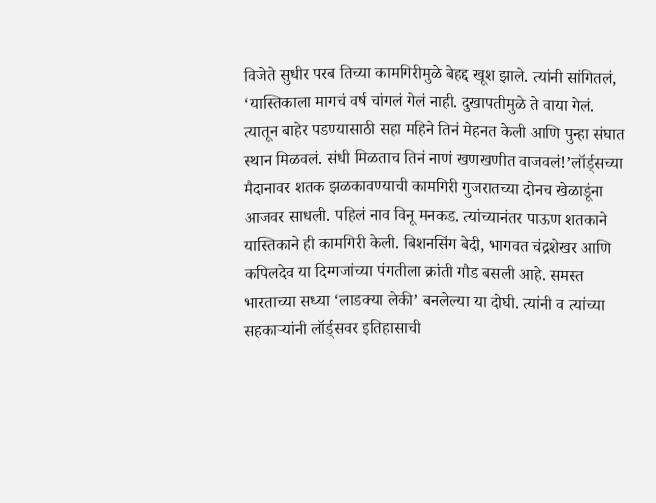विजेते सुधीर परब तिच्या कामगिरीमुळे बेहद्द खूश झाले. त्यांनी सांगितलं, ‘यास्तिकाला मागचं वर्ष चांगलं गेलं नाही. दुखापतीमुळे ते वाया गेलं. त्यातून बाहेर पडण्यासाठी सहा महिने तिनं मेहनत केली आणि पुन्हा संघात स्थान मिळवलं. संधी मिळताच तिनं नाणं खणखणीत वाजवलं!’लॉर्ड्सच्या मैदानावर शतक झळकावण्याची कामगिरी गुजरातच्या दोनच खेळाडूंना आजवर साधली. पहिलं नाव विनू मनकड. त्यांच्यानंतर पाऊण शतकाने यास्तिकाने ही कामगिरी केली. बिशनसिंग बेदी, भागवत चंद्रशेखर आणि कपिलदेव या दिग्गजांच्या पंगतीला क्रांती गौड बसली आहे. समस्त भारताच्या सध्या ‘लाडक्या लेकी’ बनलेल्या या दोघी. त्यांनी व त्यांच्या सहकाऱ्यांनी लॉर्ड्सवर इतिहासाची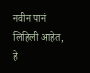नवीन पानं लिहिली आहेत, हे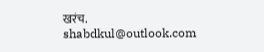खरंच. shabdkul@outlook.com